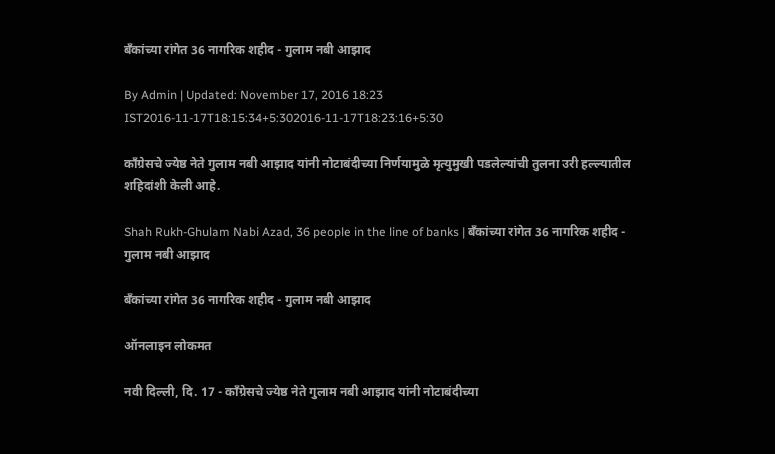बँकांच्या रांगेत 36 नागरिक शहीद - गुलाम नबी आझाद

By Admin | Updated: November 17, 2016 18:23 IST2016-11-17T18:15:34+5:302016-11-17T18:23:16+5:30

काँग्रेसचे ज्येष्ठ नेते गुलाम नबी आझाद यांनी नोटाबंदीच्या निर्णयामुळे मृत्युमुखी पडलेल्यांची तुलना उरी हल्ल्यातील शहिदांशी केली आहे.

Shah Rukh-Ghulam Nabi Azad, 36 people in the line of banks | बँकांच्या रांगेत 36 नागरिक शहीद - गुलाम नबी आझाद

बँकांच्या रांगेत 36 नागरिक शहीद - गुलाम नबी आझाद

ऑनलाइन लोकमत

नवी दिल्ली, दि. 17 - काँग्रेसचे ज्येष्ठ नेते गुलाम नबी आझाद यांनी नोटाबंदीच्या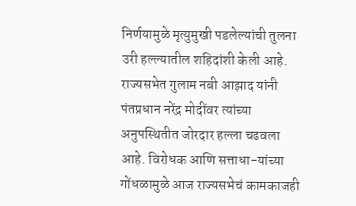निर्णयामुळे मृत्युमुखी पडलेल्यांची तुलना उरी हल्ल्यातील शहिदांशी केली आहे. राज्यसभेत गुलाम नबी आझाद यांनी पंतप्रधान नरेंद्र मोदींवर त्यांच्या अनुपस्थितीत जोरदार हल्ला चढवला आहे. विरोधक आणि सत्ताधा-यांच्या गोंधळामुळे आज राज्यसभेचं कामकाजही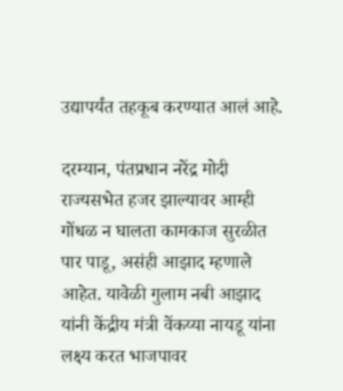उद्यापर्यंत तहकूब करण्यात आलं आहे.

दरम्यान, पंतप्रधान नरेंद्र मोदी राज्यसभेत हजर झाल्यावर आम्ही गोंधळ न घालता कामकाज सुरळीत पार पाडू, असंही आझाद म्हणाले आहेत. यावेळी गुलाम नबी आझाद यांनी केंद्रीय मंत्री वेंकय्या नायडू यांना लक्ष्य करत भाजपावर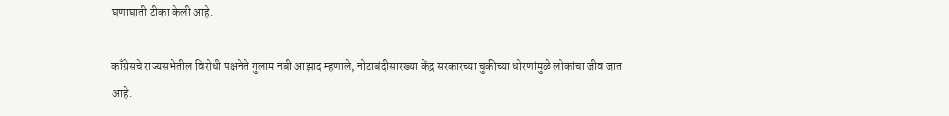घणाघाती टीका केली आहे.

काँग्रेसचे राज्यसभेतील विरोधी पक्षनेते गुलाम नबी आझाद म्हणाले, नोटाबंदीसारख्या केंद्र सरकारच्या चुकीच्या धोरणांमुळे लोकांचा जीव जात आहे.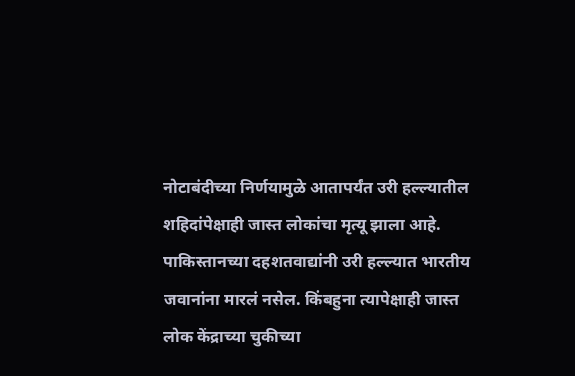नोटाबंदीच्या निर्णयामुळे आतापर्यंत उरी हल्ल्यातील शहिदांपेक्षाही जास्त लोकांचा मृत्यू झाला आहे. पाकिस्तानच्या दहशतवाद्यांनी उरी हल्ल्यात भारतीय जवानांना मारलं नसेल. किंबहुना त्यापेक्षाही जास्त लोक केंद्राच्या चुकीच्या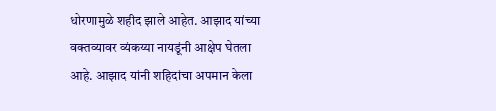धोरणामुळे शहीद झाले आहेत. आझाद यांच्या वक्तव्यावर व्यंकय्या नायडूंनी आक्षेप घेतला आहे. आझाद यांनी शहिदांचा अपमान केला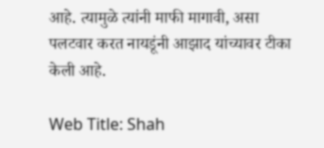आहे. त्यामुळे त्यांनी माफी मागावी, असा पलटवार करत नायडूंनी आझाद यांच्यावर टीका केली आहे.

Web Title: Shah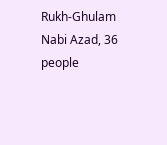Rukh-Ghulam Nabi Azad, 36 people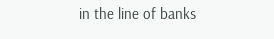in the line of banks